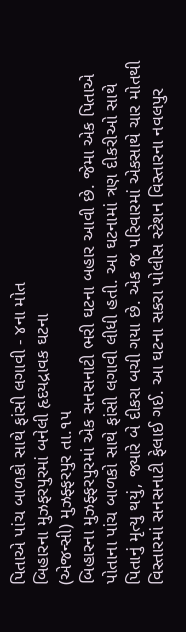પિતાએ પાંચ બાળકો સાથે ફાંસી લગાવી - ૪ના મોત
બિહારના મુઝફરપુરમાં બનેલી હૃદયદ્રાવક ઘટના
(એજન્સી) મુઝફ્ફરપુર તા.૧૫
બિહારના મુઝફ્ફરપુરમાં એક સનસનાટી ભરી ઘટના બહાર આવી છે. જેમા એક પિતાએ પોતાના પાંચ બાળકો સાથે ફાંસી લગાવી લીધી હતી. આ ઘટનામાં ત્રણ દીકરીઓ સાથે પિતાનું મૃત્યુ થયું, જ્યારે બે દીકરા બચી ગયા છે. એક જ પરિવારમાં એકસાથે ચાર મોતથી વિસ્તારમાં સનસનાટી ફેલાઈ ગઈ. આ ઘટના સકરા પોલીસ સ્ટેશન વિસ્તારના નવલપુર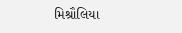મિશ્રૌલિયા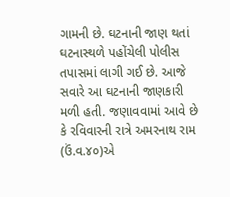ગામની છે. ઘટનાની જાણ થતાં ઘટનાસ્થળે પહોંચેલી પોલીસ તપાસમાં લાગી ગઈ છે. આજે સવારે આ ઘટનાની જાણકારી મળી હતી. જણાવવામાં આવે છે કે રવિવારની રાત્રે અમરનાથ રામ (ઉં.વ.૪૦)એ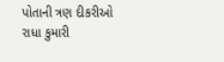પોતાની ત્રણ દીકરીઓ રાધા કુમારી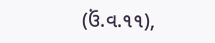(ઉં.વ.૧૧),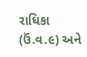રાધિકા (ઉં.વ.૯) અને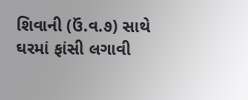શિવાની (ઉં.વ.૭) સાથે ઘરમાં ફાંસી લગાવી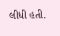લીધી હતી.